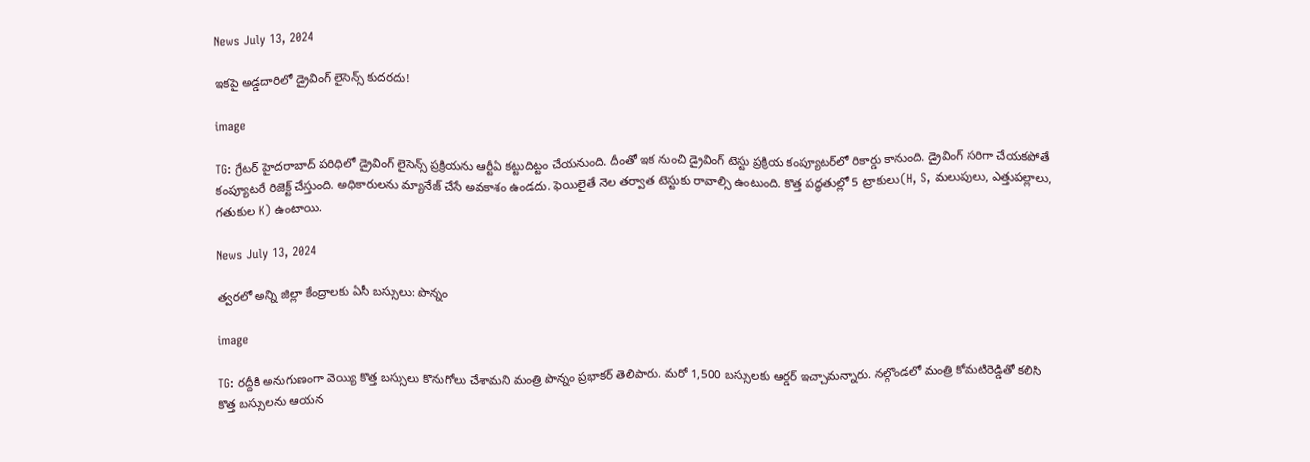News July 13, 2024

ఇకపై అడ్డదారిలో డ్రైవింగ్ లైసెన్స్ కుదరదు!

image

TG: గ్రేటర్ హైదరాబాద్ పరిధిలో డ్రైవింగ్ లైసెన్స్ ప్రక్రియను ఆర్టీఏ కట్టుదిట్టం చేయనుంది. దీంతో ఇక నుంచి డ్రైవింగ్ టెస్టు ప్రక్రియ కంప్యూటర్‌‌లో రికార్డు కానుంది. డ్రైవింగ్ సరిగా చేయకపోతే కంప్యూటరే రిజెక్ట్ చేస్తుంది. అధికారులను మ్యానేజ్ చేసే అవకాశం ఉండదు. ఫెయిలైతే నెల తర్వాత టెస్టుకు రావాల్సి ఉంటుంది. కొత్త పద్ధతుల్లో 5 ట్రాకులు(H, S, మలుపులు, ఎత్తుపల్లాలు, గతుకుల K) ఉంటాయి.

News July 13, 2024

త్వరలో అన్ని జిల్లా కేంద్రాలకు ఏసీ బస్సులు: పొన్నం

image

TG: రద్దీకి అనుగుణంగా వెయ్యి కొత్త బస్సులు కొనుగోలు చేశామని మంత్రి పొన్నం ప్రభాకర్ తెలిపారు. మరో 1,500 బస్సులకు ఆర్డర్ ఇచ్చామన్నారు. నల్గొండలో మంత్రి కోమటిరెడ్డితో కలిసి కొత్త బస్సులను ఆయన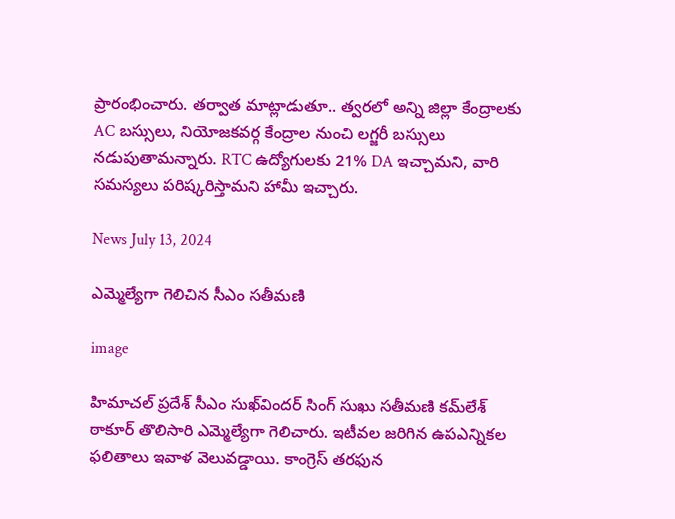ప్రారంభించారు. తర్వాత మాట్లాడుతూ.. త్వరలో అన్ని జిల్లా కేంద్రాలకు AC బస్సులు, నియోజకవర్గ కేంద్రాల నుంచి లగ్జరీ బస్సులు నడుపుతామన్నారు. RTC ఉద్యోగులకు 21% DA ఇచ్చామని, వారి సమస్యలు పరిష్కరిస్తామని హామీ ఇచ్చారు.

News July 13, 2024

ఎమ్మెల్యేగా గెలిచిన సీఎం సతీమణి

image

హిమాచల్ ప్రదేశ్ సీఎం సుఖ్‌విందర్ సింగ్ సుఖు సతీమణి కమ్‌లేశ్ ఠాకూర్ తొలిసారి ఎమ్మెల్యేగా గెలిచారు. ఇటీవల జరిగిన ఉపఎన్నికల ఫలితాలు ఇవాళ వెలువడ్డాయి. కాంగ్రెస్ తరఫున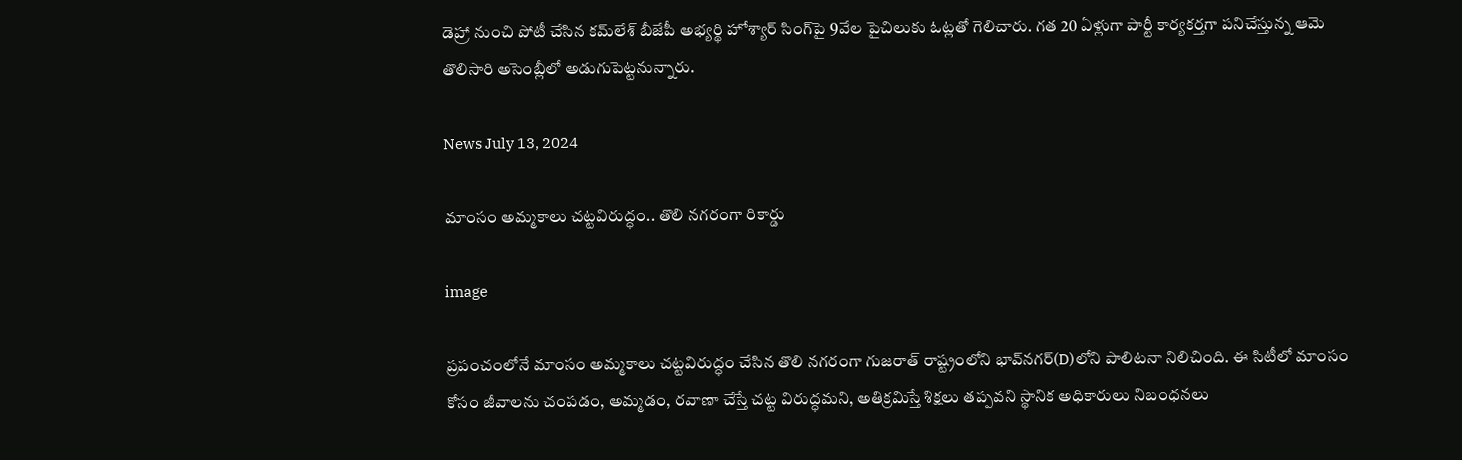డెహ్రా నుంచి పోటీ చేసిన కమ్‌లేశ్ బీజేపీ అభ్యర్థి హోశ్యార్ సింగ్‌పై 9వేల పైచిలుకు ఓట్లతో గెలిచారు. గత 20 ఏళ్లుగా పార్టీ కార్యకర్తగా పనిచేస్తున్న ఆమె తొలిసారి అసెంబ్లీలో అడుగుపెట్టనున్నారు.

News July 13, 2024

మాంసం అమ్మకాలు చట్టవిరుద్ధం.. తొలి నగరంగా రికార్డు

image

ప్రపంచంలోనే మాంసం అమ్మకాలు చట్టవిరుద్ధం చేసిన తొలి నగరంగా గుజరాత్‌ రాష్ట్రంలోని భావ్‌నగర్(D)లోని పాలిటనా నిలిచింది. ఈ సిటీలో మాంసం కోసం జీవాలను చంపడం, అమ్మడం, రవాణా చేస్తే చట్ట విరుద్ధమని, అతిక్రమిస్తే శిక్షలు తప్పవని స్థానిక అధికారులు నిబంధనలు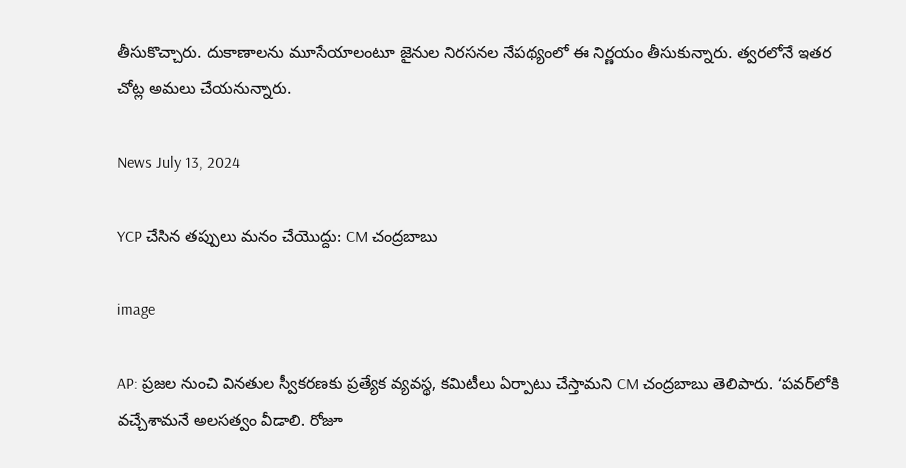తీసుకొచ్చారు. దుకాణాలను మూసేయాలంటూ జైనుల నిరసనల నేపథ్యంలో ఈ నిర్ణయం తీసుకున్నారు. త్వరలోనే ఇతర చోట్ల అమలు చేయనున్నారు.

News July 13, 2024

YCP చేసిన తప్పులు మనం చేయొద్దు: CM చంద్రబాబు

image

AP: ప్రజల నుంచి వినతుల స్వీకరణకు ప్రత్యేక వ్యవస్థ, కమిటీలు ఏర్పాటు చేస్తామని CM చంద్రబాబు తెలిపారు. ‘పవర్‌లోకి వచ్చేశామనే అలసత్వం వీడాలి. రోజూ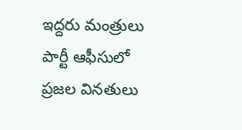ఇద్దరు మంత్రులు పార్టీ ఆఫీసులో ప్రజల వినతులు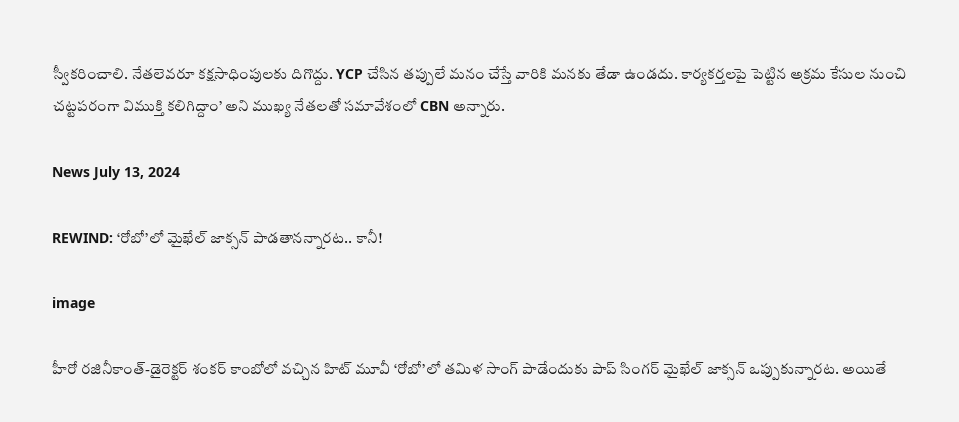స్వీకరించాలి. నేతలెవరూ కక్షసాధింపులకు దిగొద్దు. YCP చేసిన తప్పులే మనం చేస్తే వారికి మనకు తేడా ఉండదు. కార్యకర్తలపై పెట్టిన అక్రమ కేసుల నుంచి చట్టపరంగా విముక్తి కలిగిద్దాం’ అని ముఖ్య నేతలతో సమావేశంలో CBN అన్నారు.

News July 13, 2024

REWIND: ‘రోబో’లో మైఖేల్ జాక్సన్ పాడతానన్నారట.. కానీ!

image

హీరో రజినీకాంత్-డైరెక్టర్ శంకర్ కాంబోలో వచ్చిన హిట్ మూవీ ‘రోబో’లో తమిళ సాంగ్ పాడేందుకు పాప్ సింగర్ మైఖేల్ జాక్సన్‌ ఒప్పుకున్నారట. అయితే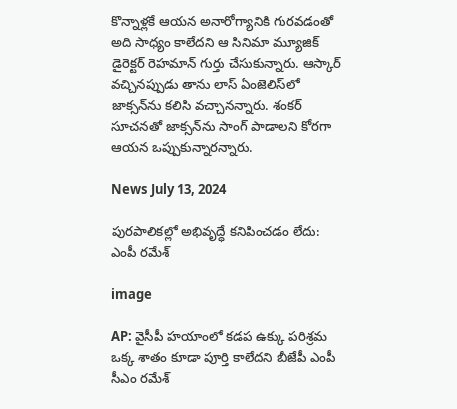కొన్నాళ్లకే ఆయన అనారోగ్యానికి గురవడంతో అది సాధ్యం కాలేదని ఆ సినిమా మ్యూజిక్ డైరెక్టర్ రెహమాన్ గుర్తు చేసుకున్నారు. ఆస్కార్ వచ్చినప్పుడు తాను లాస్ ఏంజెలిస్‌లో జాక్సన్‌ను కలిసి వచ్చానన్నారు. శంకర్ సూచనతో జాక్సన్‌ను సాంగ్ పాడాలని కోరగా ఆయన ఒప్పుకున్నారన్నారు.

News July 13, 2024

పురపాలికల్లో అభివృద్ధే కనిపించడం లేదు: ఎంపీ రమేశ్

image

AP: వైసీపీ హయాంలో కడప ఉక్కు పరిశ్రమ ఒక్క శాతం కూడా పూర్తి కాలేదని బీజేపీ ఎంపీ సీఎం రమేశ్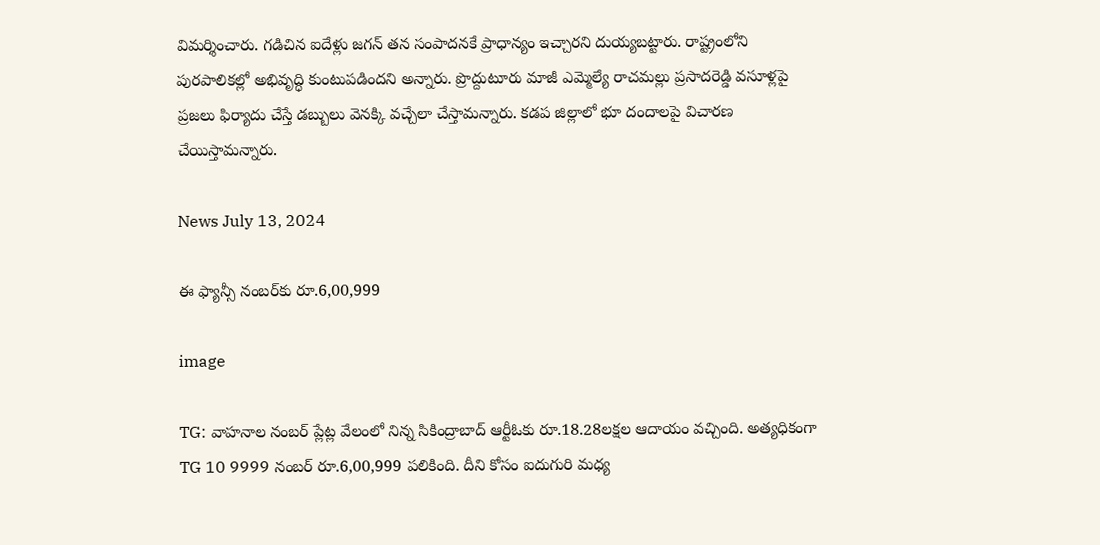విమర్శించారు. గడిచిన ఐదేళ్లు జగన్ తన సంపాదనకే ప్రాధాన్యం ఇచ్చారని దుయ్యబట్టారు. రాష్ట్రంలోని పురపాలికల్లో అభివృద్ధి కుంటుపడిందని అన్నారు. ప్రొద్దుటూరు మాజీ ఎమ్మెల్యే రాచమల్లు ప్రసాదరెడ్డి వసూళ్లపై ప్రజలు ఫిర్యాదు చేస్తే డబ్బులు వెనక్కి వచ్చేలా చేస్తామన్నారు. కడప జిల్లాలో భూ దందాలపై విచారణ చేయిస్తామన్నారు.

News July 13, 2024

ఈ ఫ్యాన్సీ నంబర్‌కు రూ.6,00,999

image

TG: వాహనాల నంబర్ ప్లేట్ల వేలంలో నిన్న సికింద్రాబాద్ ఆర్టీఓకు రూ.18.28లక్షల ఆదాయం వచ్చింది. అత్యధికంగా TG 10 9999 నంబర్‌ రూ.6,00,999 పలికింది. దీని కోసం ఐదుగురి మధ్య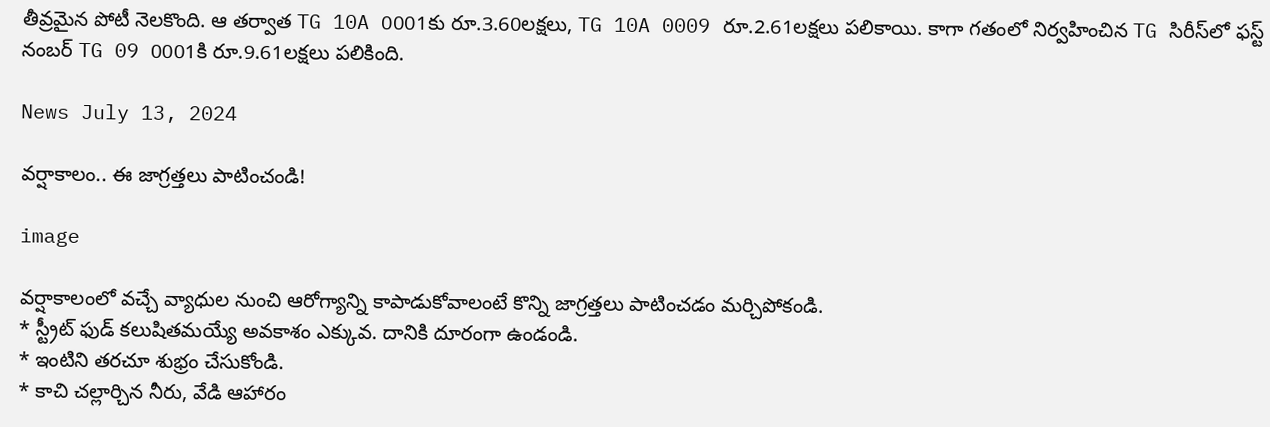తీవ్రమైన పోటీ నెలకొంది. ఆ తర్వాత TG 10A 0001కు రూ.3.60లక్షలు, TG 10A 0009 రూ.2.61లక్షలు పలికాయి. కాగా గతంలో నిర్వహించిన TG సిరీస్‌లో ఫస్ట్ నంబర్ TG 09 0001కి రూ.9.61లక్షలు పలికింది.

News July 13, 2024

వర్షాకాలం.. ఈ జాగ్రత్తలు పాటించండి!

image

వర్షాకాలంలో వచ్చే వ్యాధుల నుంచి ఆరోగ్యాన్ని కాపాడుకోవాలంటే కొన్ని జాగ్రత్తలు పాటించడం మర్చిపోకండి.
* స్ట్రీట్ ఫుడ్‌ కలుషితమయ్యే అవకాశం ఎక్కువ. దానికి దూరంగా ఉండండి.
* ఇంటిని తరచూ శుభ్రం చేసుకోండి.
* కాచి చల్లార్చిన నీరు, వేడి ఆహారం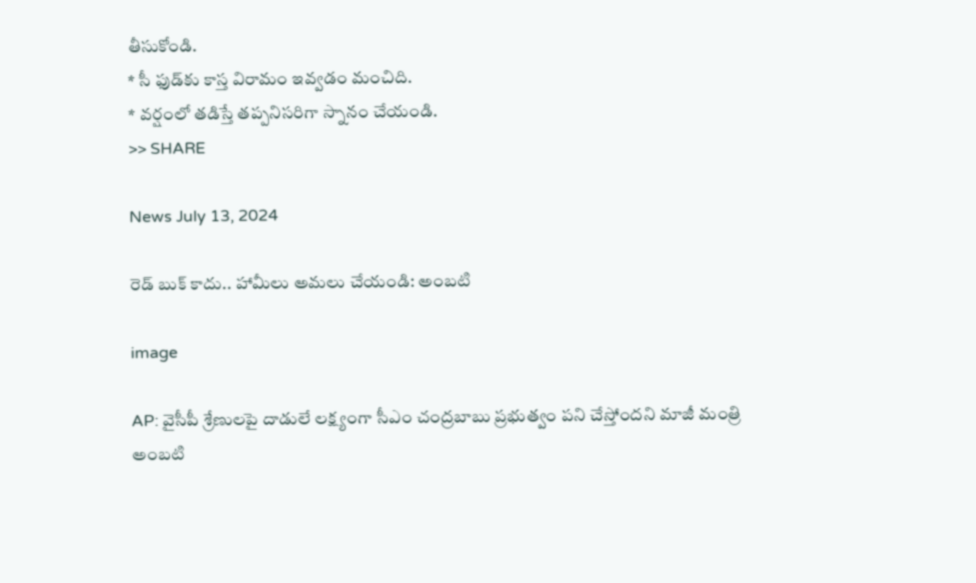తీసుకోండి.
* సీ ఫుడ్‌‌కు కాస్త విరామం ఇవ్వడం మంచిది.
* వర్షంలో తడిస్తే తప్పనిసరిగా స్నానం చేయండి.
>> SHARE

News July 13, 2024

రెడ్ బుక్ కాదు.. హామీలు అమలు చేయండి: అంబటి

image

AP: వైసీపీ శ్రేణులపై దాడులే లక్ష్యంగా సీఎం చంద్రబాబు ప్రభుత్వం పని చేస్తోందని మాజీ మంత్రి అంబటి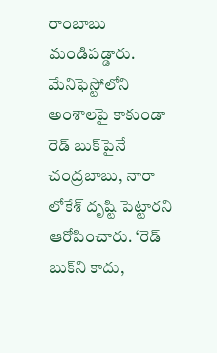రాంబాబు మండిపడ్డారు. మేనిఫెస్టోలోని అంశాలపై కాకుండా రెడ్‌ బుక్‌పైనే చంద్రబాబు, నారా లోకేశ్ దృష్టి పెట్టారని ఆరోపించారు. ‘రెడ్ బుక్‌ని కాదు,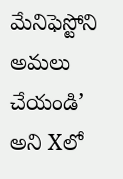మేనిఫెస్టోని అమలు చేయండి’ అని Xలో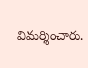విమర్శించారు.